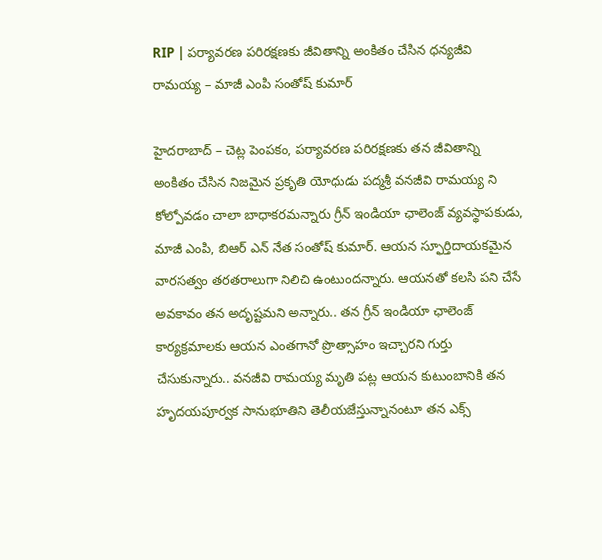RIP | పర్యావరణ పరిరక్షణకు జీవితాన్ని అంకితం చేసిన ధ‌న్య‌జీవి రామ‌య్య – మాజీ ఎంపి సంతోష్ కుమార్

హైద‌రాబాద్ – చెట్ల పెంపకం, పర్యావరణ పరిరక్షణకు తన జీవితాన్ని అంకితం చేసిన నిజమైన ప్రకృతి యోధుడు పద్మశ్రీ వనజీవి రామయ్య ని కోల్పోవడం చాలా బాధాకరమన్నారు గ్రీన్ ఇండియా ఛాలెంజ్ వ్యవస్థాపకుడు, మాజీ ఎంపి, బిఆర్ ఎన్ నేత సంతోష్ కుమార్. ఆయన స్ఫూర్తిదాయకమైన వారసత్వం తరతరాలుగా నిలిచి ఉంటుంద‌న్నారు. ఆయ‌న‌తో క‌ల‌సి ప‌ని చేసే అవ‌కావం త‌న అదృష్ట‌మ‌ని అన్నారు.. త‌న గ్రీన్ ఇండియా ఛాలెంజ్ కార్య‌క్ర‌మాల‌కు ఆయ‌న ఎంత‌గానో ప్రొత్సాహం ఇచ్చార‌ని గుర్తు చేసుకున్నారు.. వ‌న‌జీవి రామ‌య్య మృతి ప‌ట్ల ఆయన కుటుంబానికి త‌న హృదయపూర్వక సానుభూతిని తెలీయ‌జేస్తున్నానంటూ త‌న ఎక్స్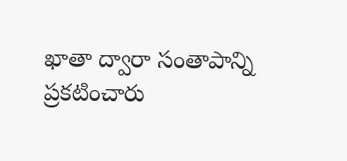ఖాతా ద్వారా సంతాపాన్ని ప్ర‌క‌టించారు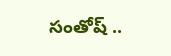సంతోష్ ..